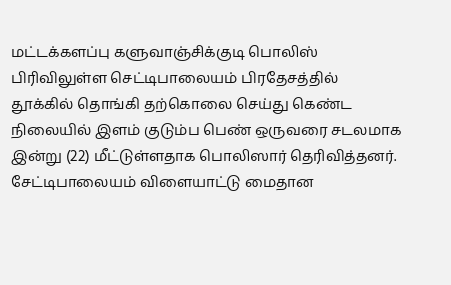மட்டக்களப்பு களுவாஞ்சிக்குடி பொலிஸ் பிரிவிலுள்ள செட்டிபாலையம் பிரதேசத்தில் தூக்கில் தொங்கி தற்கொலை செய்து கெண்ட நிலையில் இளம் குடும்ப பெண் ஒருவரை சடலமாக இன்று (22) மீட்டுள்ளதாக பொலிஸார் தெரிவித்தனர்.
சேட்டிபாலையம் விளையாட்டு மைதான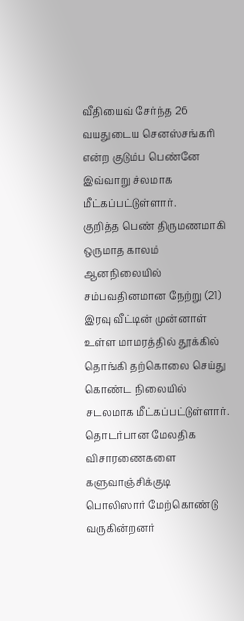வீதியைவ் சேர்ந்த 26 வயதுடைய செனஸ்சங்கரி என்ற குடும்ப பெண்னே இவ்வாறு ச்லமாக மீட்கப்பட்டுள்ளார்.
குறித்த பெண் திருமணமாகி ஒருமாத காலம் ஆனநிலையில் சம்பவதினமான நேற்று (21) இரவு வீட்டின் முன்னாள் உள்ள மாமரத்தில் தூக்கில் தொங்கி தற்கொலை செய்து கொண்ட நிலையில் சடலமாக மீட்கப்பட்டுள்ளார்.
தொடர்பான மேலதிக விசாரணைகளை களுவாஞ்சிக்குடி பொலிஸார் மேற்கொண்டு வருகின்றனர்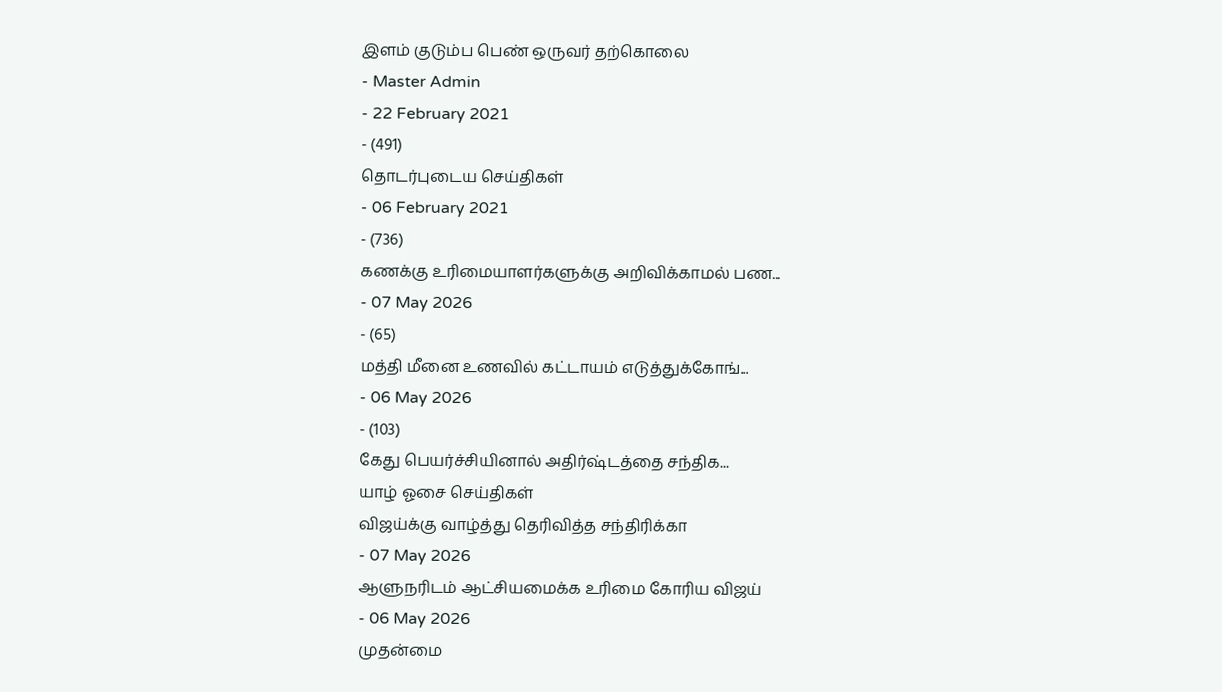இளம் குடும்ப பெண் ஒருவர் தற்கொலை
- Master Admin
- 22 February 2021
- (491)
தொடர்புடைய செய்திகள்
- 06 February 2021
- (736)
கணக்கு உரிமையாளர்களுக்கு அறிவிக்காமல் பண...
- 07 May 2026
- (65)
மத்தி மீனை உணவில் கட்டாயம் எடுத்துக்கோங்...
- 06 May 2026
- (103)
கேது பெயர்ச்சியினால் அதிர்ஷ்டத்தை சந்திக...
யாழ் ஓசை செய்திகள்
விஜய்க்கு வாழ்த்து தெரிவித்த சந்திரிக்கா
- 07 May 2026
ஆளுநரிடம் ஆட்சியமைக்க உரிமை கோரிய விஜய்
- 06 May 2026
முதன்மை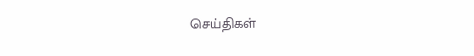செய்திகள்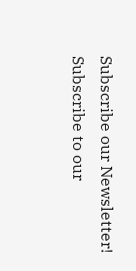Subscribe our Newsletter!
Subscribe to our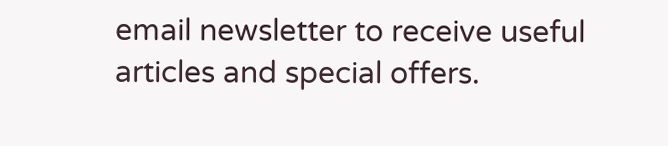email newsletter to receive useful articles and special offers.